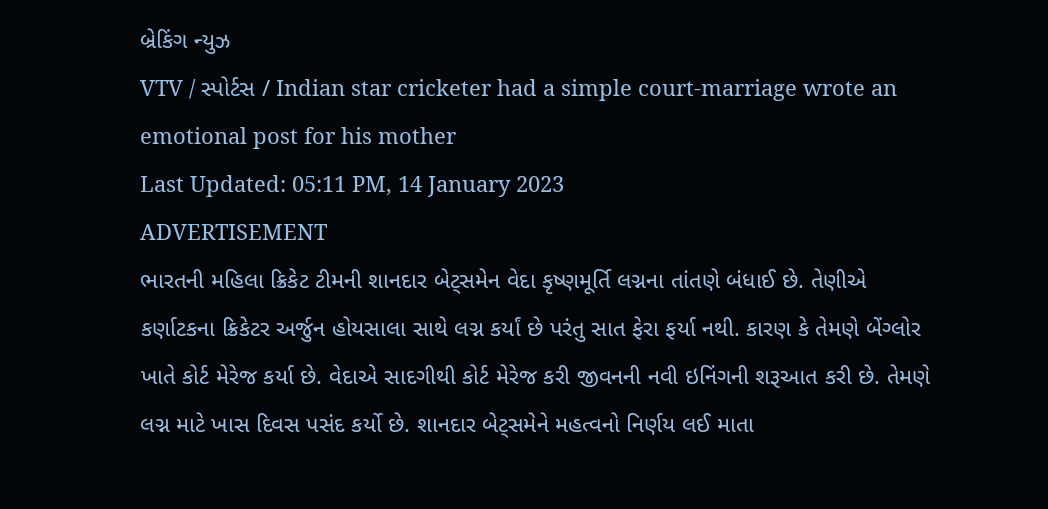બ્રેકિંગ ન્યુઝ
VTV / સ્પોર્ટસ / Indian star cricketer had a simple court-marriage wrote an emotional post for his mother
Last Updated: 05:11 PM, 14 January 2023
ADVERTISEMENT
ભારતની મહિલા ક્રિકેટ ટીમની શાનદાર બેટ્સમેન વેદા કૃષ્ણમૂર્તિ લગ્નના તાંતણે બંધાઈ છે. તેણીએ કર્ણાટકના ક્રિકેટર અર્જુન હોયસાલા સાથે લગ્ન કર્યાં છે પરંતુ સાત ફેરા ફર્યા નથી. કારણ કે તેમણે બેંગ્લોર ખાતે કોર્ટ મેરેજ કર્યા છે. વેદાએ સાદગીથી કોર્ટ મેરેજ કરી જીવનની નવી ઇનિંગની શરૂઆત કરી છે. તેમણે લગ્ન માટે ખાસ દિવસ પસંદ કર્યો છે. શાનદાર બેટ્સમેને મહત્વનો નિર્ણય લઈ માતા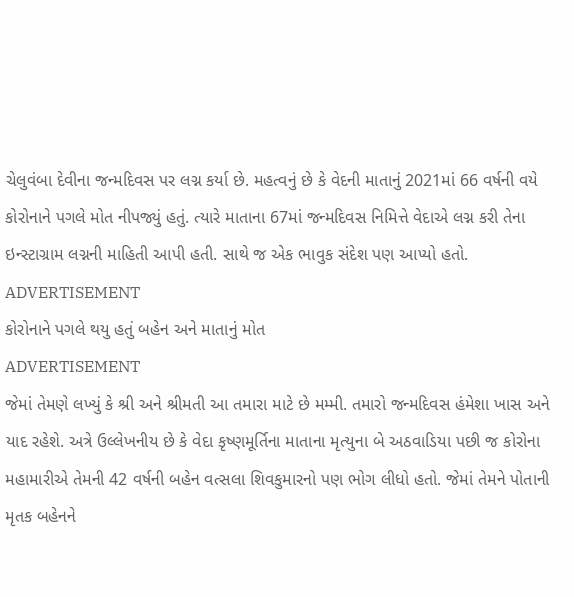ચેલુવંબા દેવીના જન્મદિવસ પર લગ્ન કર્યા છે. મહત્વનું છે કે વેદની માતાનું 2021માં 66 વર્ષની વયે કોરોનાને પગલે મોત નીપજ્યું હતું. ત્યારે માતાના 67માં જન્મદિવસ નિમિત્તે વેદાએ લગ્ન કરી તેના ઇન્સ્ટાગ્રામ લગ્નની માહિતી આપી હતી. સાથે જ એક ભાવુક સંદેશ પણ આપ્યો હતો.
ADVERTISEMENT
કોરોનાને પગલે થયુ હતું બહેન અને માતાનું મોત
ADVERTISEMENT
જેમાં તેમણે લખ્યું કે શ્રી અને શ્રીમતી આ તમારા માટે છે મમ્મી. તમારો જન્મદિવસ હંમેશા ખાસ અને યાદ રહેશે. અત્રે ઉલ્લેખનીય છે કે વેદા કૃષ્ણમૂર્તિના માતાના મૃત્યુના બે અઠવાડિયા પછી જ કોરોના મહામારીએ તેમની 42 વર્ષની બહેન વત્સલા શિવકુમારનો પણ ભોગ લીધો હતો. જેમાં તેમને પોતાની મૃતક બહેનને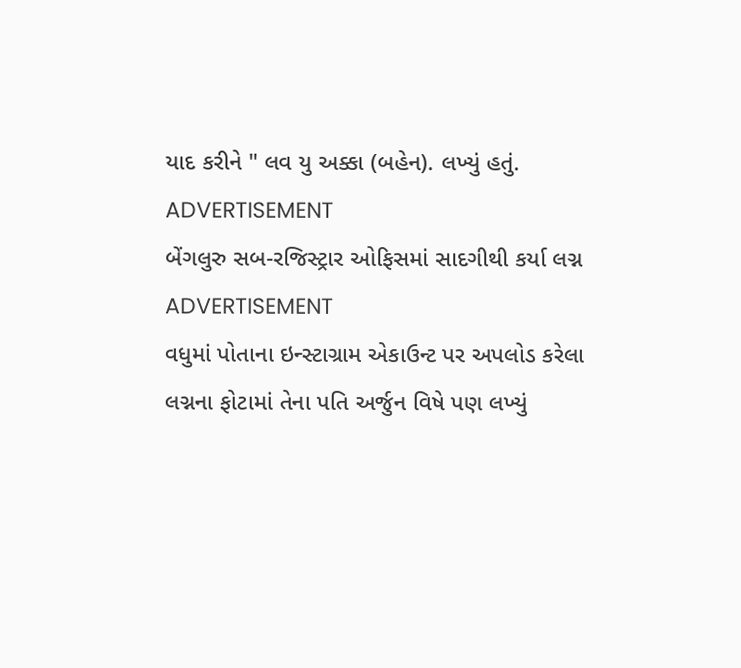યાદ કરીને " લવ યુ અક્કા (બહેન). લખ્યું હતું.
ADVERTISEMENT
બેંગલુરુ સબ-રજિસ્ટ્રાર ઓફિસમાં સાદગીથી કર્યા લગ્ન
ADVERTISEMENT
વધુમાં પોતાના ઇન્સ્ટાગ્રામ એકાઉન્ટ પર અપલોડ કરેલા લગ્નના ફોટામાં તેના પતિ અર્જુન વિષે પણ લખ્યું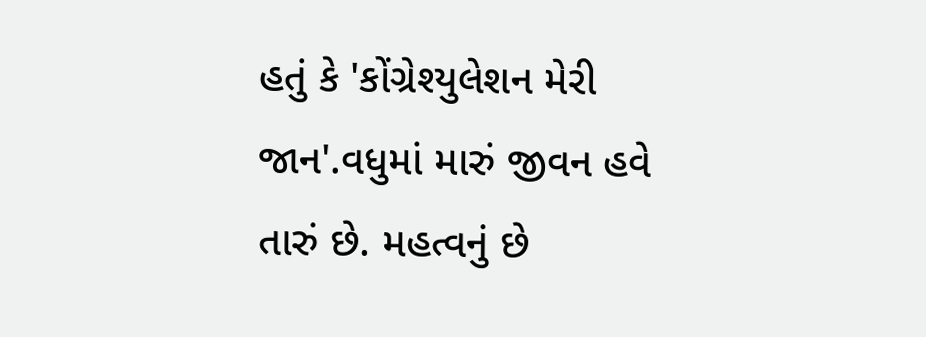હતું કે 'કોંગ્રેશ્યુલેશન મેરી જાન'.વધુમાં મારું જીવન હવે તારું છે. મહત્વનું છે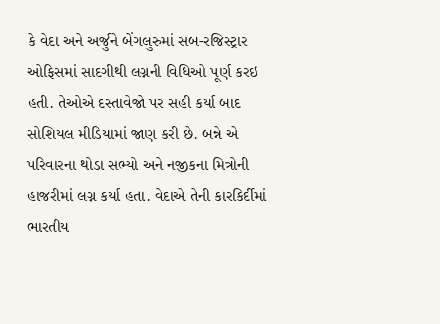કે વેદા અને અર્જુને બેંગલુરુમાં સબ-રજિસ્ટ્રાર ઓફિસમાં સાદગીથી લગ્નની વિધિઓ પૂર્ણ કરઇ હતી. તેઓએ દસ્તાવેજો પર સહી કર્યા બાદ સોશિયલ મીડિયામાં જાણ કરી છે. બન્ને એ પરિવારના થોડા સભ્યો અને નજીકના મિત્રોની હાજરીમાં લગ્ન કર્યા હતા. વેદાએ તેની કારકિર્દીમાં ભારતીય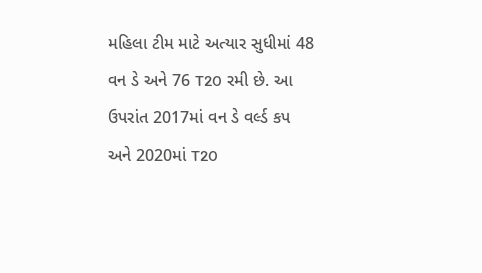મહિલા ટીમ માટે અત્યાર સુધીમાં 48 વન ડે અને 76 T20 રમી છે. આ ઉપરાંત 2017માં વન ડે વર્લ્ડ કપ અને 2020માં T20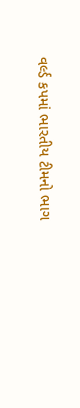વર્લ્ડ કપમાં ભારતીય ટીમનો ભાગ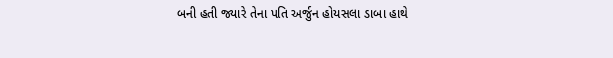બની હતી જ્યારે તેના પતિ અર્જુન હોયસલા ડાબા હાથે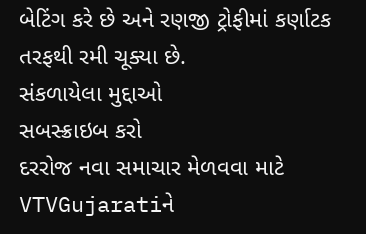બેટિંગ કરે છે અને રણજી ટ્રોફીમાં કર્ણાટક તરફથી રમી ચૂક્યા છે.
સંકળાયેલા મુદ્દાઓ
સબસ્ક્રાઇબ કરો
દરરોજ નવા સમાચાર મેળવવા માટે VTVGujaratiને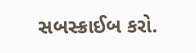સબસ્ક્રાઈબ કરો.